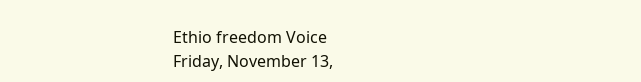Ethio freedom Voice
Friday, November 13,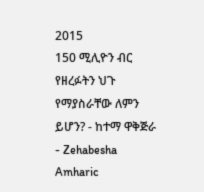2015
150 ሚሊዮን ብር የዘረፉትን ህጉ የማያስራቸው ለምን ይሆን? - ከተማ ዋቅጅራ - Zehabesha Amharic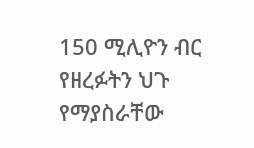150 ሚሊዮን ብር የዘረፉትን ህጉ የማያስራቸው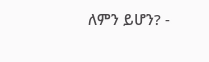ለምን ይሆን? -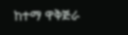ከተማ ዋቅጅራ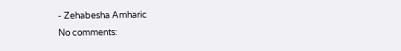- Zehabesha Amharic
No comments: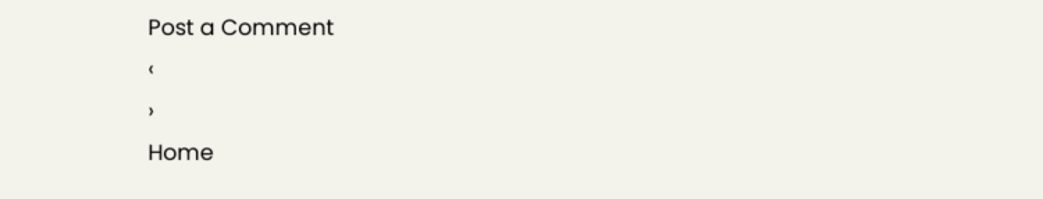Post a Comment
‹
›
Home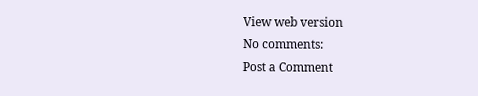View web version
No comments:
Post a Comment